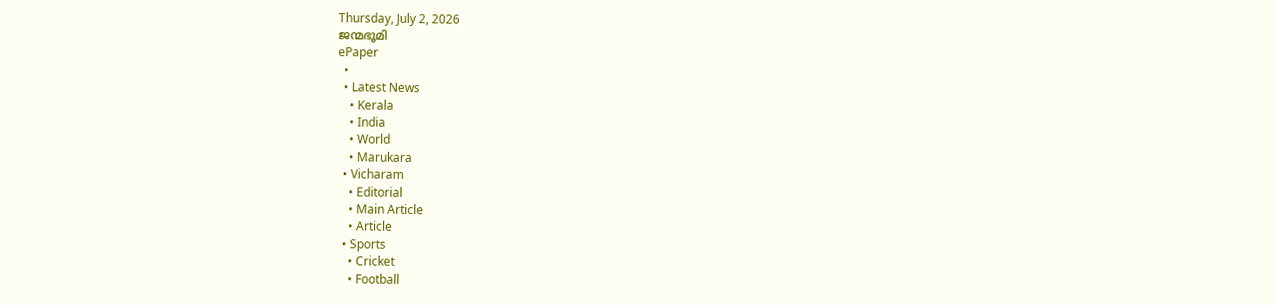Thursday, July 2, 2026
ജന്മഭൂമി
ePaper
  •
  • Latest News
    • Kerala
    • India
    • World
    • Marukara
  • Vicharam
    • Editorial
    • Main Article
    • Article
  • Sports
    • Cricket
    • Football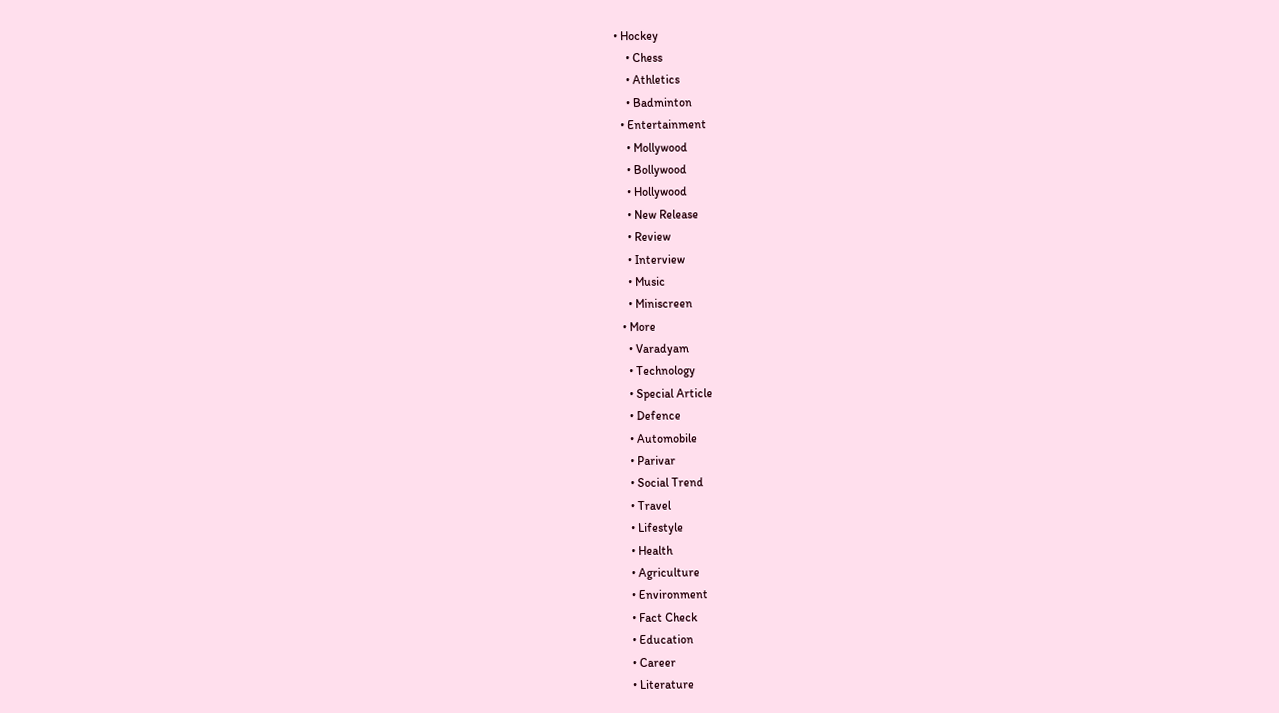• Hockey
    • Chess
    • Athletics
    • Badminton
  • Entertainment
    • Mollywood
    • Bollywood
    • Hollywood
    • New Release
    • Review
    • Interview
    • Music
    • Miniscreen
  • More
    • Varadyam
    • Technology
    • Special Article
    • Defence
    • Automobile
    • Parivar
    • Social Trend
    • Travel
    • Lifestyle
    • Health
    • Agriculture
    • Environment
    • Fact Check
    • Education
    • Career
    • Literature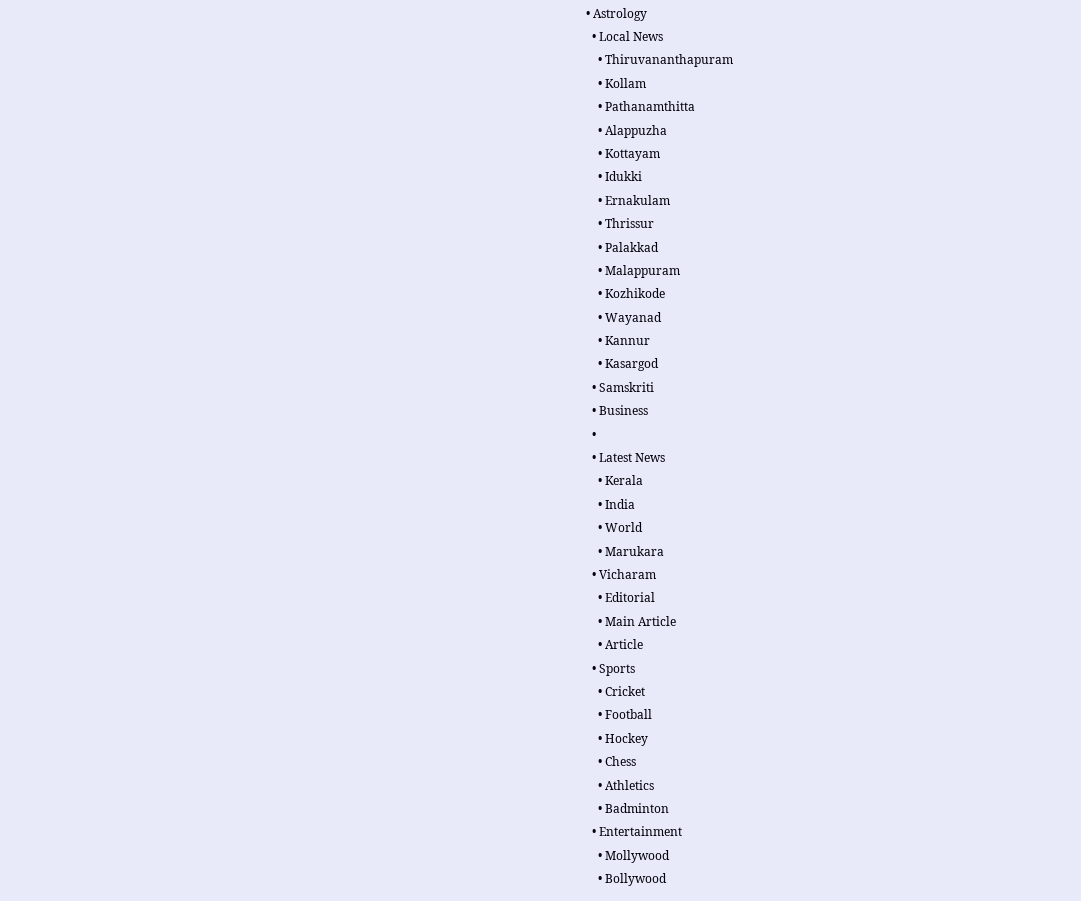• Astrology
  • Local News
    • Thiruvananthapuram
    • Kollam
    • Pathanamthitta
    • Alappuzha
    • Kottayam
    • Idukki
    • Ernakulam
    • Thrissur
    • Palakkad
    • Malappuram
    • Kozhikode
    • Wayanad
    • Kannur
    • Kasargod
  • Samskriti
  • Business
  •
  • Latest News
    • Kerala
    • India
    • World
    • Marukara
  • Vicharam
    • Editorial
    • Main Article
    • Article
  • Sports
    • Cricket
    • Football
    • Hockey
    • Chess
    • Athletics
    • Badminton
  • Entertainment
    • Mollywood
    • Bollywood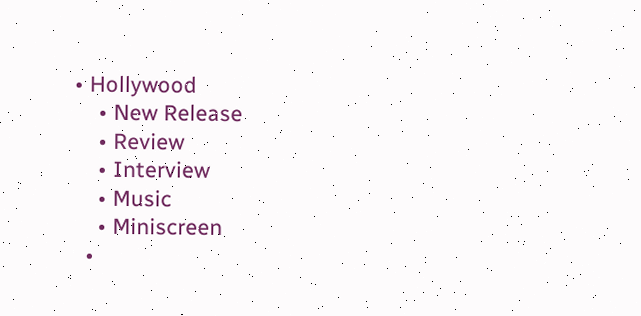• Hollywood
    • New Release
    • Review
    • Interview
    • Music
    • Miniscreen
  •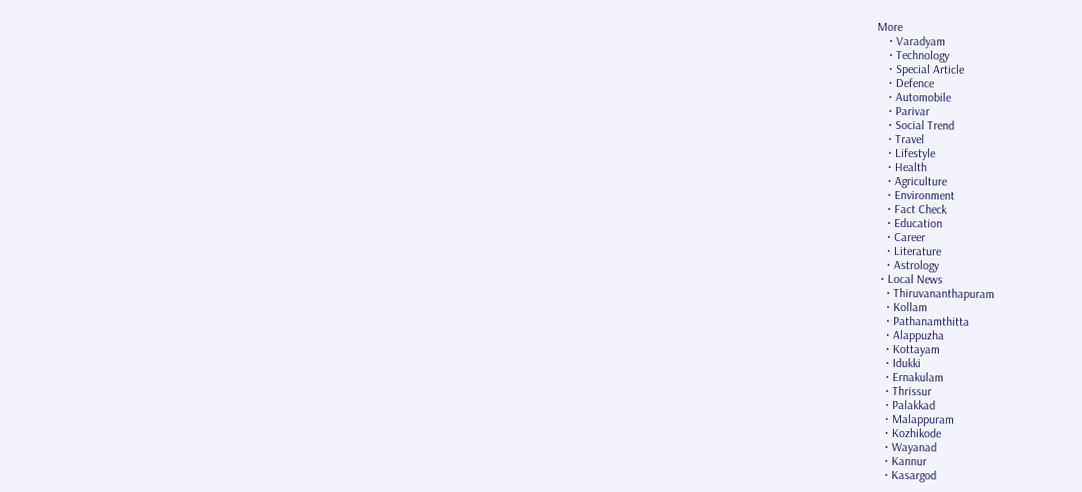More
    • Varadyam
    • Technology
    • Special Article
    • Defence
    • Automobile
    • Parivar
    • Social Trend
    • Travel
    • Lifestyle
    • Health
    • Agriculture
    • Environment
    • Fact Check
    • Education
    • Career
    • Literature
    • Astrology
  • Local News
    • Thiruvananthapuram
    • Kollam
    • Pathanamthitta
    • Alappuzha
    • Kottayam
    • Idukki
    • Ernakulam
    • Thrissur
    • Palakkad
    • Malappuram
    • Kozhikode
    • Wayanad
    • Kannur
    • Kasargod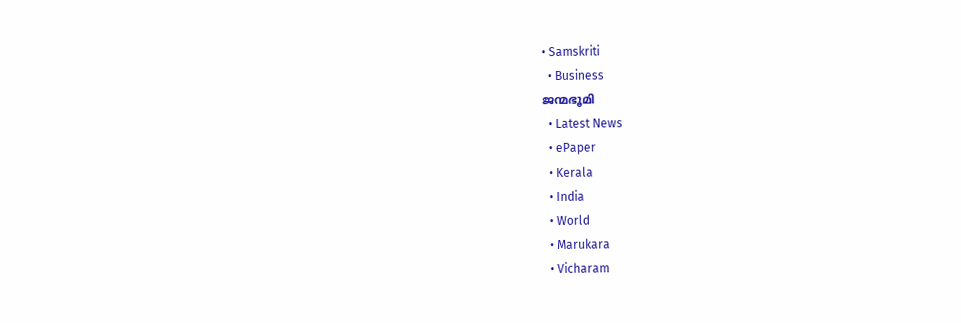• Samskriti
  • Business
ജന്മഭൂമി
  • Latest News
  • ePaper
  • Kerala
  • India
  • World
  • Marukara
  • Vicharam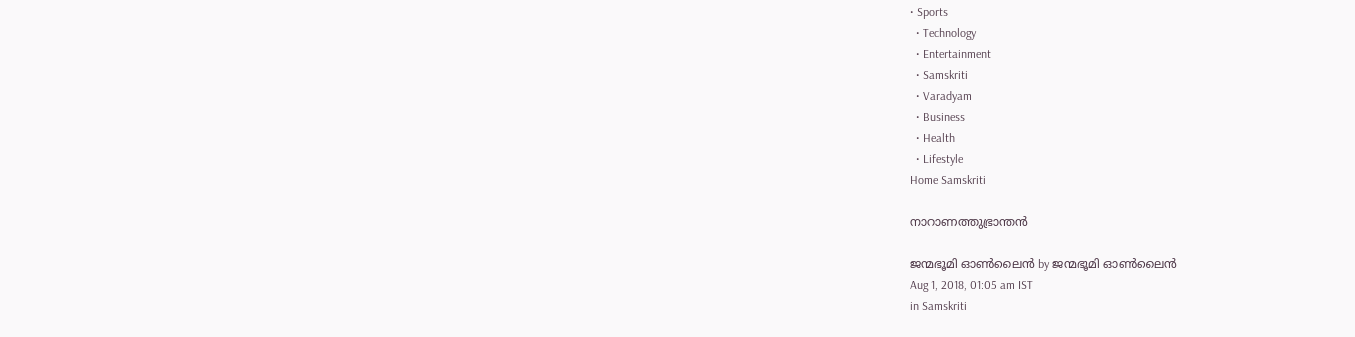• Sports
  • Technology
  • Entertainment
  • Samskriti
  • Varadyam
  • Business
  • Health
  • Lifestyle
Home Samskriti

നാറാണത്തുഭ്രാന്തന്‍

ജന്മഭൂമി ഓണ്‍ലൈന്‍ by ജന്മഭൂമി ഓണ്‍ലൈന്‍
Aug 1, 2018, 01:05 am IST
in Samskriti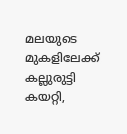മലയുടെ മുകളിലേക്ക് കല്ലുരുട്ടി കയറ്റി,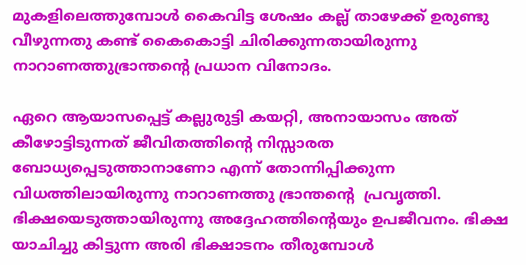മുകളിലെത്തുമ്പോള്‍ കൈവിട്ട ശേഷം കല്ല് താഴേക്ക് ഉരുണ്ടു  വീഴുന്നതു കണ്ട് കൈകൊട്ടി ചിരിക്കുന്നതായിരുന്നു നാറാണത്തുഭ്രാന്തന്റെ പ്രധാന വിനോദം.

ഏറെ ആയാസപ്പെട്ട് കല്ലുരുട്ടി കയറ്റി, അനായാസം അത് കീഴോട്ടിടുന്നത് ജീവിതത്തിന്റെ നിസ്സാരത ബോധ്യപ്പെടുത്താനാണോ എന്ന് തോന്നിപ്പിക്കുന്ന വിധത്തിലായിരുന്നു നാറാണത്തു ഭ്രാന്തന്റെ  പ്രവൃത്തി. ഭിക്ഷയെടുത്തായിരുന്നു അദ്ദേഹത്തിന്റെയും ഉപജീവനം. ഭിക്ഷ യാചിച്ചു കിട്ടുന്ന അരി ഭിക്ഷാടനം തീരുമ്പോള്‍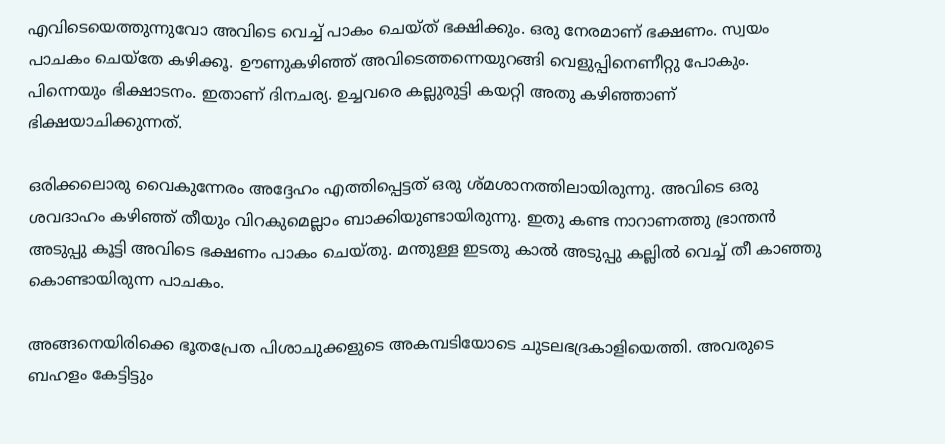എവിടെയെത്തുന്നുവോ അവിടെ വെച്ച് പാകം ചെയ്ത് ഭക്ഷിക്കും. ഒരു നേരമാണ് ഭക്ഷണം. സ്വയം പാചകം ചെയ്‌തേ കഴിക്കൂ. ഊണുകഴിഞ്ഞ് അവിടെത്തന്നെയുറങ്ങി വെളുപ്പിനെണീറ്റു പോകും. പിന്നെയും ഭിക്ഷാടനം. ഇതാണ് ദിനചര്യ. ഉച്ചവരെ കല്ലുരുട്ടി കയറ്റി അതു കഴിഞ്ഞാണ് ഭിക്ഷയാചിക്കുന്നത്.

ഒരിക്കലൊരു വൈകുന്നേരം അദ്ദേഹം എത്തിപ്പെട്ടത് ഒരു ശ്മശാനത്തിലായിരുന്നു. അവിടെ ഒരു ശവദാഹം കഴിഞ്ഞ് തീയും വിറകുമെല്ലാം ബാക്കിയുണ്ടായിരുന്നു. ഇതു കണ്ട നാറാണത്തു ഭ്രാന്തന്‍ അടുപ്പു കൂട്ടി അവിടെ ഭക്ഷണം പാകം ചെയ്തു. മന്തുള്ള ഇടതു കാല്‍ അടുപ്പു കല്ലില്‍ വെച്ച് തീ കാഞ്ഞു കൊണ്ടായിരുന്ന പാചകം.

അങ്ങനെയിരിക്കെ ഭൂതപ്രേത പിശാചുക്കളുടെ അകമ്പടിയോടെ ചുടലഭദ്രകാളിയെത്തി. അവരുടെ ബഹളം കേട്ടിട്ടും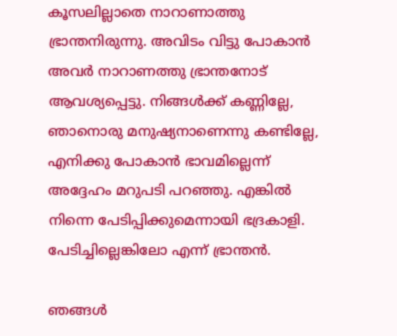കൂസലില്ലാതെ നാറാണാത്തു ഭ്രാന്തനിരുന്നു. അവിടം വിട്ടു പോകാന്‍ അവര്‍ നാറാണത്തു ഭ്രാന്തനോട് ആവശ്യപ്പെട്ടു. നിങ്ങള്‍ക്ക് കണ്ണില്ലേ, ഞാനൊരു മനുഷ്യനാണെന്നു കണ്ടില്ലേ, എനിക്കു പോകാന്‍ ഭാവമില്ലെന്ന് അദ്ദേഹം മറുപടി പറഞ്ഞു. എങ്കില്‍ നിന്നെ പേടിപ്പിക്കുമെന്നായി ഭദ്രകാളി. പേടിച്ചില്ലെങ്കിലോ എന്ന് ഭ്രാന്തന്‍.

ഞങ്ങള്‍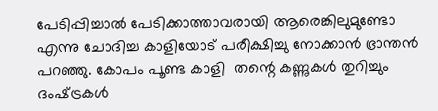പേടിപ്പിച്ചാല്‍ പേടിക്കാത്താവരായി ആരെങ്കിലുമുണ്ടോ എന്നു ചോദിച്ച കാളിയോട് പരീക്ഷിച്ചു നോക്കാന്‍ ഭ്രാന്തന്‍ പറഞ്ഞു. കോപം പൂണ്ട കാളി  തന്റെ കണ്ണുകള്‍ തുറിച്ചും ദംഷ്‌ട്രകള്‍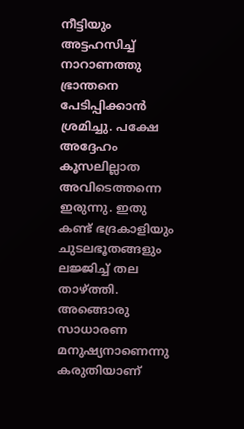നീട്ടിയും അട്ടഹസിച്ച് നാറാണത്തു ഭ്രാന്തനെ പേടിപ്പിക്കാന്‍ ശ്രമിച്ചു. പക്ഷേ അദ്ദേഹം കൂസലില്ലാത അവിടെത്തന്നെ ഇരുന്നു. ഇതു കണ്ട് ഭദ്രകാളിയും ചുടലഭൂതങ്ങളും ലജ്ജിച്ച് തല താഴ്‌ത്തി.  അങ്ങൊരു സാധാരണ മനുഷ്യനാണെന്നു കരുതിയാണ്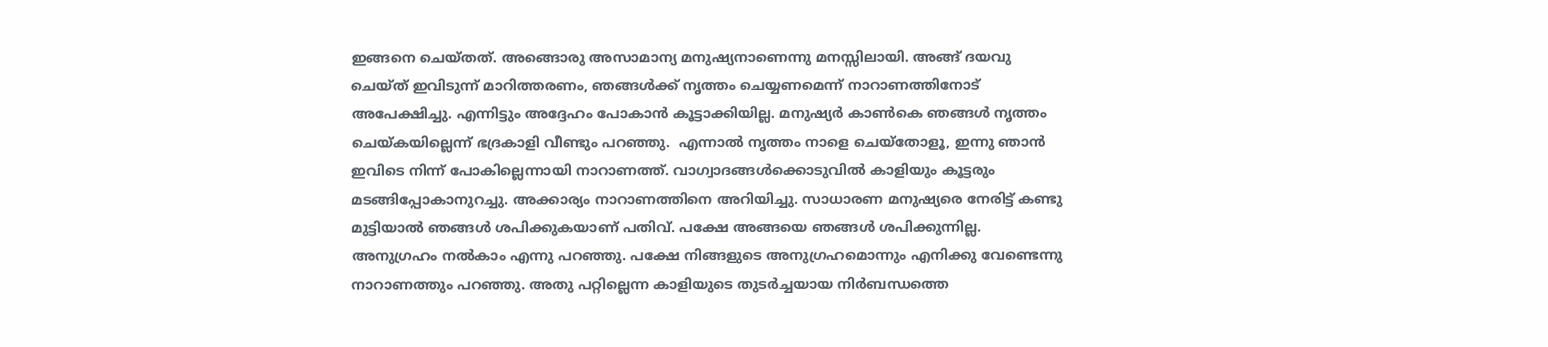ഇങ്ങനെ ചെയ്തത്. അങ്ങൊരു അസാമാന്യ മനുഷ്യനാണെന്നു മനസ്സിലായി. അങ്ങ് ദയവു ചെയ്ത് ഇവിടുന്ന് മാറിത്തരണം, ഞങ്ങള്‍ക്ക് നൃത്തം ചെയ്യണമെന്ന് നാറാണത്തിനോട് അപേക്ഷിച്ചു. എന്നിട്ടും അദ്ദേഹം പോകാന്‍ കൂട്ടാക്കിയില്ല. മനുഷ്യര്‍ കാണ്‍കെ ഞങ്ങള്‍ നൃത്തം ചെയ്‌കയില്ലെന്ന് ഭദ്രകാളി വീണ്ടും പറഞ്ഞു.  എന്നാല്‍ നൃത്തം നാളെ ചെയ്‌തോളൂ, ഇന്നു ഞാന്‍ ഇവിടെ നിന്ന് പോകില്ലെന്നായി നാറാണത്ത്. വാഗ്വാദങ്ങള്‍ക്കൊടുവില്‍ കാളിയും കൂട്ടരും മടങ്ങിപ്പോകാനുറച്ചു. അക്കാര്യം നാറാണത്തിനെ അറിയിച്ചു. സാധാരണ മനുഷ്യരെ നേരിട്ട് കണ്ടു മുട്ടിയാല്‍ ഞങ്ങള്‍ ശപിക്കുകയാണ് പതിവ്. പക്ഷേ അങ്ങയെ ഞങ്ങള്‍ ശപിക്കുന്നില്ല. അനുഗ്രഹം നല്‍കാം എന്നു പറഞ്ഞു. പക്ഷേ നിങ്ങളുടെ അനുഗ്രഹമൊന്നും എനിക്കു വേണ്ടെന്നു നാറാണത്തും പറഞ്ഞു. അതു പറ്റില്ലെന്ന കാളിയുടെ തുടര്‍ച്ചയായ നിര്‍ബന്ധത്തെ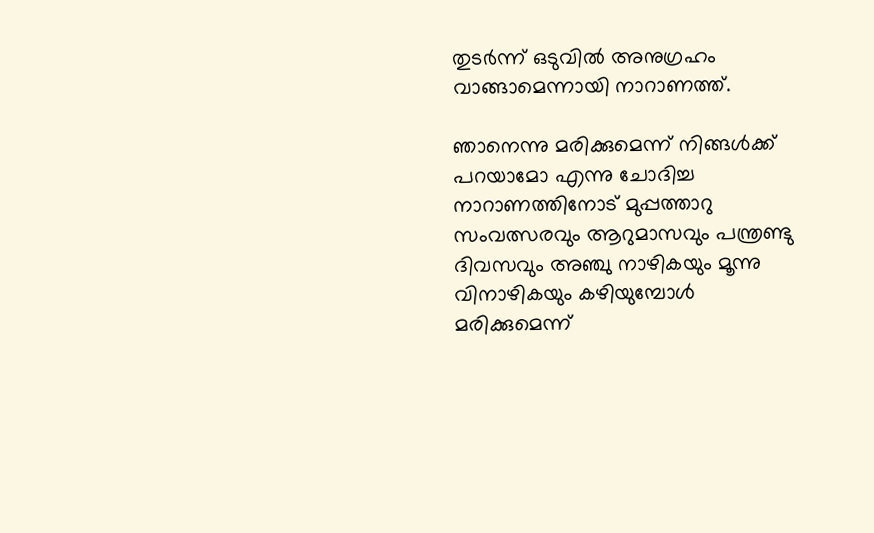തുടര്‍ന്ന് ഒടുവില്‍ അനുഗ്രഹം വാങ്ങാമെന്നായി നാറാണത്ത്.

ഞാനെന്നു മരിക്കുമെന്ന് നിങ്ങള്‍ക്ക് പറയാമോ എന്നു ചോദിച്ച നാറാണത്തിനോട് മുപ്പത്താറു സംവത്സരവും ആറുമാസവും പന്ത്രണ്ടു ദിവസവും അഞ്ചു നാഴികയും മൂന്നു വിനാഴികയും കഴിയുമ്പോള്‍ മരിക്കുമെന്ന്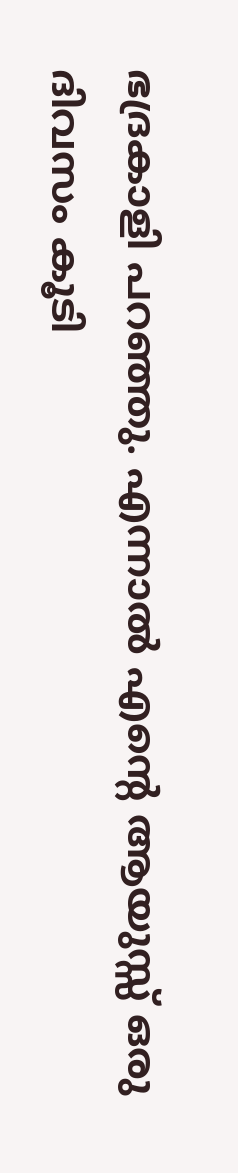ഭദ്രകാളി പറഞ്ഞു. എന്നാല്‍ എന്റെ ആയുസ്സ് ഒരു ദിവസം കൂടി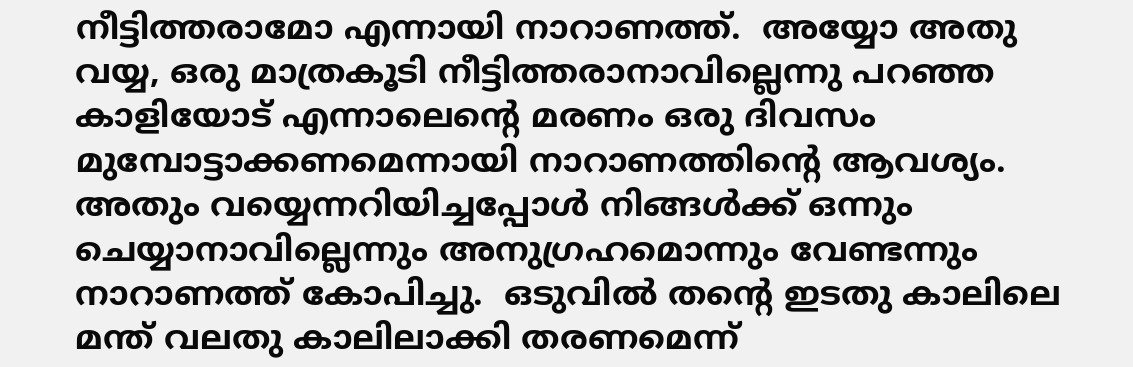നീട്ടിത്തരാമോ എന്നായി നാറാണത്ത്.  അയ്യോ അതു വയ്യ, ഒരു മാത്രകൂടി നീട്ടിത്തരാനാവില്ലെന്നു പറഞ്ഞ കാളിയോട് എന്നാലെന്റെ മരണം ഒരു ദിവസം മുമ്പോട്ടാക്കണമെന്നായി നാറാണത്തിന്റെ ആവശ്യം. അതും വയ്യെന്നറിയിച്ചപ്പോള്‍ നിങ്ങള്‍ക്ക് ഒന്നും ചെയ്യാനാവില്ലെന്നും അനുഗ്രഹമൊന്നും വേണ്ടന്നും നാറാണത്ത് കോപിച്ചു.  ഒടുവില്‍ തന്റെ ഇടതു കാലിലെ മന്ത് വലതു കാലിലാക്കി തരണമെന്ന്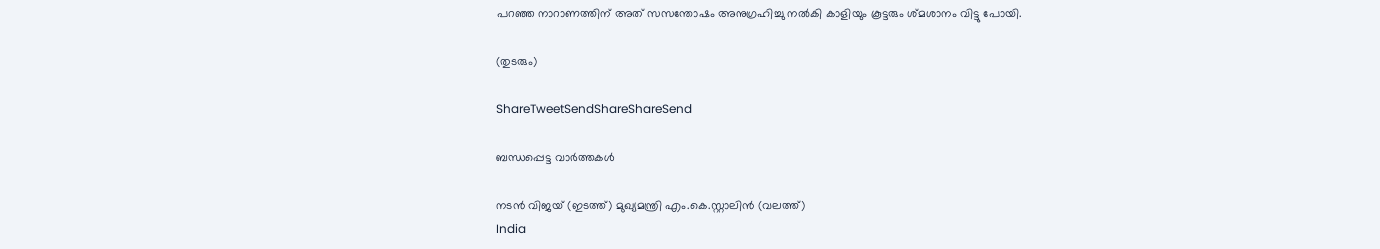പറഞ്ഞ നാറാണത്തിന് അത് സസന്തോഷം അനുഗ്രഹിച്ചു നല്‍കി കാളിയും കൂട്ടരും ശ്മശാനം വിട്ടു പോയി.

(തുടരും)

ShareTweetSendShareShareSend

ബന്ധപ്പെട്ട വാര്‍ത്തകള്‍

നടന്‍ വിജയ് (ഇടത്ത്) മുഖ്യമന്ത്രി എം.കെ.സ്റ്റാലിന്‍ (വലത്ത്)
India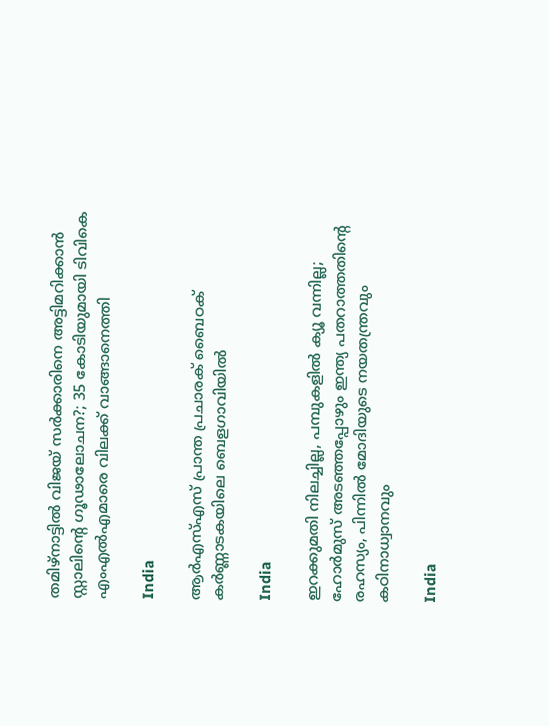തമിഴ്‌നാട്ടിൽ വിജയ്‌ സർക്കാരിനെ അട്ടിമറിക്കാൻ സ്റ്റാലിന്റെ ഗൂഢാലോചന?; 35 കോടിയുമായി ടിവികെ എംഎല്‍എമാരെ വിലക്ക് വാങ്ങാനെത്തി

India

ആർഎസ്എസ് പ്രാന്ത പ്രചാരക് ബൈഠക് കര്‍ണ്ണാടകയിലെ ബെളഗാവിയിൽ

India

ഇറക്കുമതി നിലച്ചില്ല, പമ്പുകളിൽ ക്യൂ വന്നില്ല; ഹോർമുസ് അടഞ്ഞപ്പോഴും ഇന്ത്യ പതറാത്തതിന്റെ രഹസ്യം, പിന്നില്‍ മോദിയുടെ നയതന്ത്രവും കഠിനാധ്വാനവും

India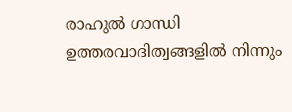രാഹുല്‍ ഗാന്ധി ഉത്തരവാദിത്വങ്ങളില്‍ നിന്നും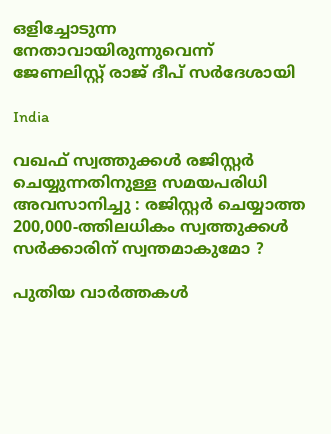ഒളിച്ചോടുന്ന നേതാവായിരുന്നുവെന്ന് ജേണലിസ്റ്റ് രാജ് ദീപ് സര്‍ദേശായി

India

വഖഫ് സ്വത്തുക്കൾ രജിസ്റ്റർ ചെയ്യുന്നതിനുള്ള സമയപരിധി അവസാനിച്ചു : രജിസ്റ്റർ ചെയ്യാത്ത 200,000-ത്തിലധികം സ്വത്തുക്കൾ സർക്കാരിന് സ്വന്തമാകുമോ ?

പുതിയ വാര്‍ത്തകള്‍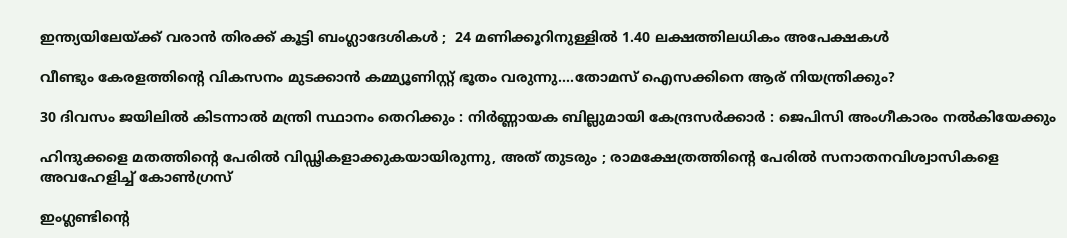ഇന്ത്യയിലേയ്‌ക്ക് വരാൻ തിരക്ക് കൂട്ടി ബംഗ്ലാദേശികൾ ;  24 മണിക്കൂറിനുള്ളിൽ 1.40 ലക്ഷത്തിലധികം അപേക്ഷകൾ

വീണ്ടും കേരളത്തിന്റെ വികസനം മുടക്കാന്‍ കമ്മ്യൂണിസ്റ്റ് ഭൂതം വരുന്നു….തോമസ് ഐസക്കിനെ ആര് നിയന്ത്രിക്കും?

30 ദിവസം ജയിലിൽ കിടന്നാൽ മന്ത്രി സ്ഥാനം തെറിക്കും : നിർണ്ണായക ബില്ലുമായി കേന്ദ്രസർക്കാർ : ജെപിസി അംഗീകാരം നൽകിയേക്കും

ഹിന്ദുക്കളെ മതത്തിന്റെ പേരിൽ വിഡ്ഢികളാക്കുകയായിരുന്നു, അത് തുടരും ; രാമക്ഷേത്രത്തിന്റെ പേരിൽ സനാതനവിശ്വാസികളെ അവഹേളിച്ച് കോൺഗ്രസ്

ഇംഗ്ലണ്ടിന്‍റെ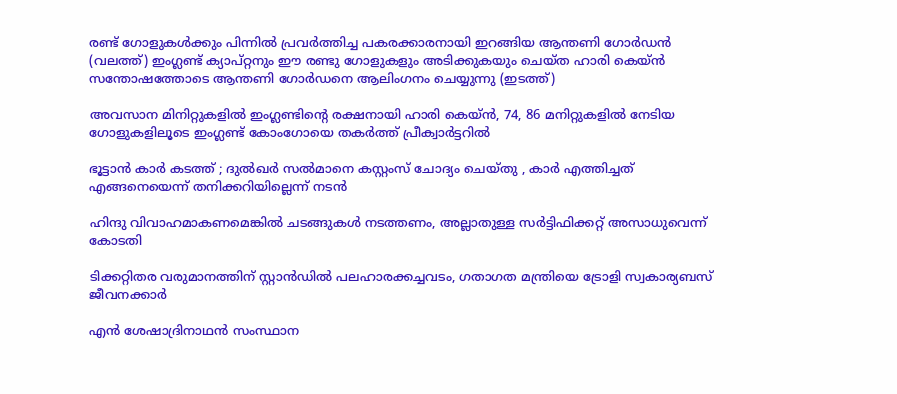രണ്ട് ഗോളുകള്‍ക്കും പിന്നില്‍ പ്രവര്‍ത്തിച്ച പകരക്കാരനായി ഇറങ്ങിയ ആന്തണി ഗോര്‍ഡന്‍ (വലത്ത്) ഇംഗ്ലണ്ട് ക്യാപ്റ്റനും ഈ രണ്ടു ഗോളുകളും അടിക്കുകയും ചെയ്ത ഹാരി കെയ്ന്‍ സന്തോഷത്തോടെ ആന്തണി ഗോര്‍ഡനെ ആലിംഗനം ചെയ്യുന്നു (ഇടത്ത്)

അവസാന മിനിറ്റുകളില്‍ ഇംഗ്ലണ്ടിന്റെ രക്ഷനായി ഹാരി കെയ്ന്‍, 74, 86 മനിറ്റുകളില്‍ നേടിയ ഗോളുകളിലൂടെ ഇംഗ്ലണ്ട് കോംഗോയെ തകര്‍ത്ത് പ്രീക്വാര്‍ട്ടറില്‍

ഭൂട്ടാന്‍ കാര്‍ കടത്ത് ; ദുല്‍ഖര്‍ സല്‍മാനെ കസ്റ്റംസ് ചോദ്യം ചെയ്തു , കാർ എത്തിച്ചത് എങ്ങനെയെന്ന് തനിക്കറിയില്ലെന്ന് നടൻ

ഹിന്ദു വിവാഹമാകണമെങ്കില്‍ ചടങ്ങുകള്‍ നടത്തണം, അല്ലാതുള്ള സര്‍ട്ടിഫിക്കറ്റ് അസാധുവെന്ന് കോടതി

ടിക്കറ്റിതര വരുമാനത്തിന് സ്റ്റാന്‍ഡില്‍ പലഹാരക്കച്ചവടം, ഗതാഗത മന്ത്രിയെ ട്രോളി സ്വകാര്യബസ് ജീവനക്കാര്‍

എൻ ശേഷാദ്രിനാഥൻ സംസ്ഥാന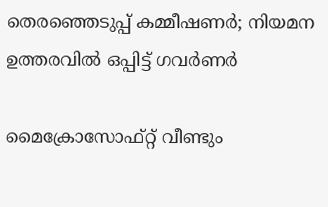തെരഞ്ഞെടുപ്പ് കമ്മീഷണർ; നിയമന ഉത്തരവിൽ ഒപ്പിട്ട് ഗവർണർ

മൈക്രോസോഫ്റ്റ് വീണ്ടും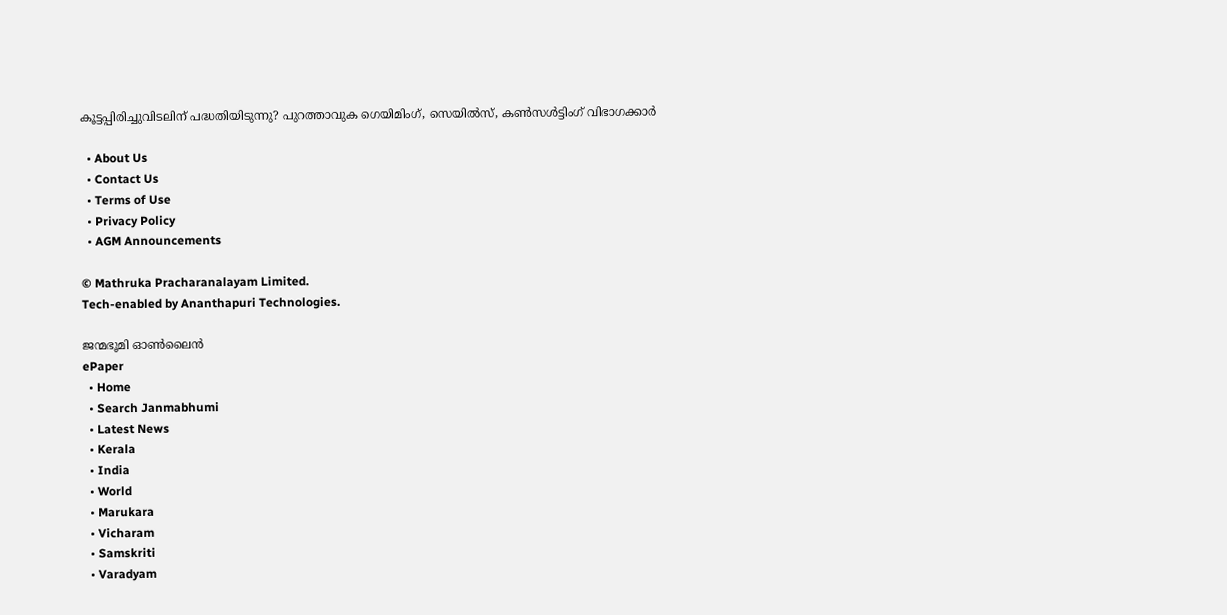കൂട്ടപ്പിരിച്ചുവിടലിന് പദ്ധതിയിടുന്നു? പുറത്താവുക ഗെയിമിംഗ്, സെയില്‍സ്, കണ്‍സള്‍ട്ടിംഗ് വിഭാഗക്കാര്‍

  • About Us
  • Contact Us
  • Terms of Use
  • Privacy Policy
  • AGM Announcements

© Mathruka Pracharanalayam Limited.
Tech-enabled by Ananthapuri Technologies.

ജന്മഭൂമി ഓണ്‍ലൈന്‍
ePaper
  • Home
  • Search Janmabhumi
  • Latest News
  • Kerala
  • India
  • World
  • Marukara
  • Vicharam
  • Samskriti
  • Varadyam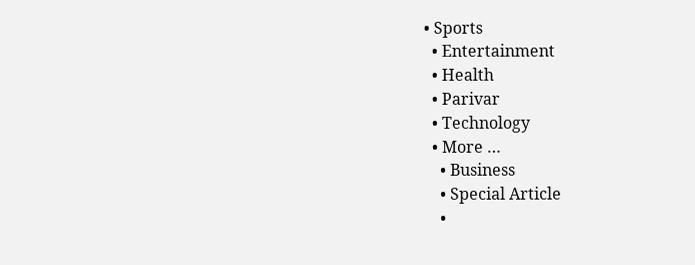• Sports
  • Entertainment
  • Health
  • Parivar
  • Technology
  • More …
    • Business
    • Special Article
    •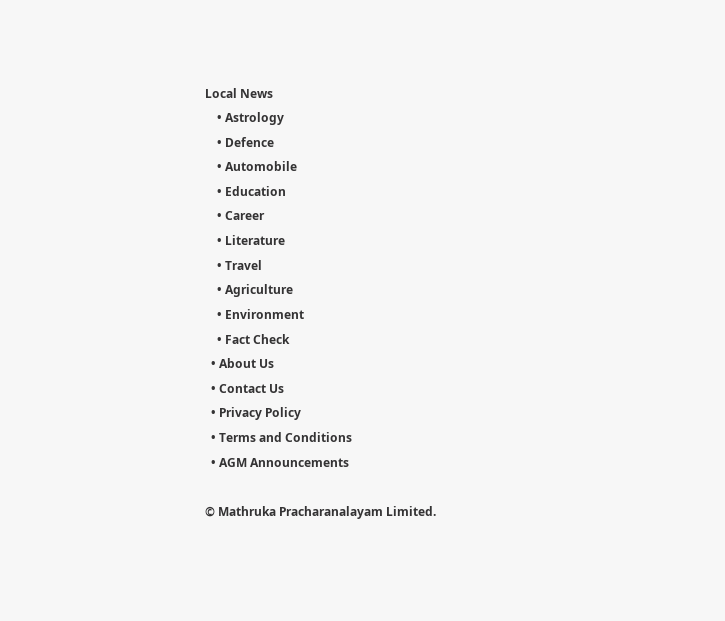Local News
    • Astrology
    • Defence
    • Automobile
    • Education
    • Career
    • Literature
    • Travel
    • Agriculture
    • Environment
    • Fact Check
  • About Us
  • Contact Us
  • Privacy Policy
  • Terms and Conditions
  • AGM Announcements

© Mathruka Pracharanalayam Limited.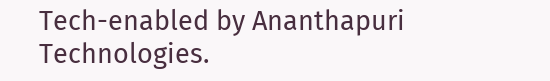Tech-enabled by Ananthapuri Technologies.